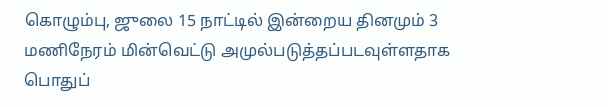கொழும்பு, ஜுலை 15 நாட்டில் இன்றைய தினமும் 3 மணிநேரம் மின்வெட்டு அமுல்படுத்தப்படவுள்ளதாக பொதுப்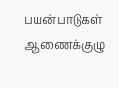பயன்பாடுகள் ஆணைக்குழு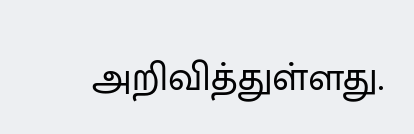அறிவித்துள்ளது.